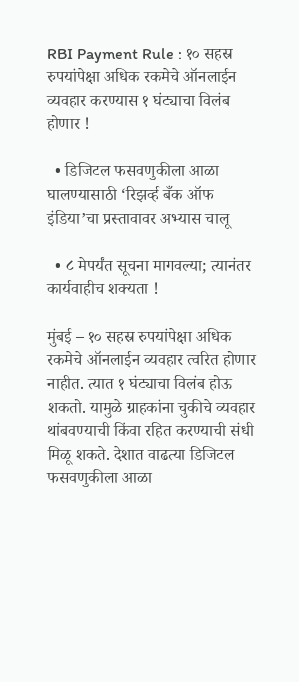RBI Payment Rule : १० सहस्र रुपयांपेक्षा अधिक रकमेचे ऑनलाईन व्यवहार करण्यास १ घंट्याचा विलंब होणार !

  • डिजिटल फसवणुकीला आळा घालण्यासाठी ‘रिझर्व्ह बँक ऑफ इंडिया’चा प्रस्तावावर अभ्यास चालू

  • ८ मेपर्यंत सूचना मागवल्या; त्यानंतर कार्यवाहीच शक्यता !

मुंबई – १० सहस्र रुपयांपेक्षा अधिक रकमेचे ऑनलाईन व्यवहार त्वरित होणार नाहीत. त्यात १ घंट्याचा विलंब होऊ शकतो. यामुळे ग्राहकांना चुकीचे व्यवहार थांबवण्याची किंवा रहित करण्याची संधी मिळू शकते. देशात वाढत्या डिजिटल फसवणुकीला आळा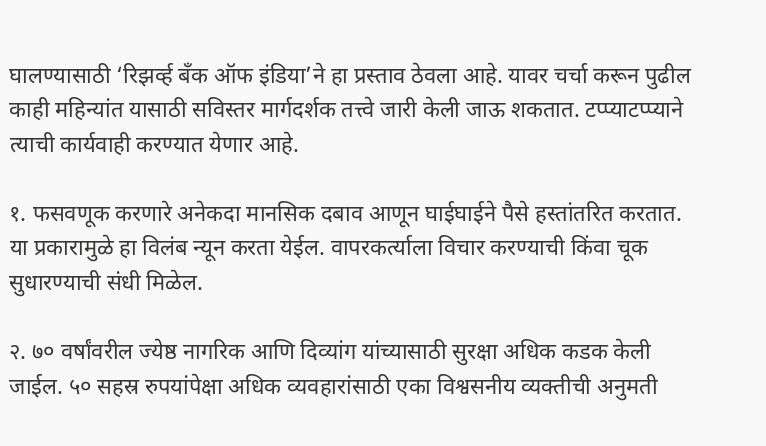घालण्यासाठी ‘रिझर्व्ह बँक ऑफ इंडिया’ने हा प्रस्ताव ठेवला आहे. यावर चर्चा करून पुढील काही महिन्यांत यासाठी सविस्तर मार्गदर्शक तत्त्वे जारी केली जाऊ शकतात. टप्प्याटप्प्याने त्याची कार्यवाही करण्यात येणार आहे.

१. फसवणूक करणारे अनेकदा मानसिक दबाव आणून घाईघाईने पैसे हस्तांतरित करतात. या प्रकारामुळे हा विलंब न्यून करता येईल. वापरकर्त्याला विचार करण्याची किंवा चूक सुधारण्याची संधी मिळेल.

२. ७० वर्षांवरील ज्येष्ठ नागरिक आणि दिव्यांग यांच्यासाठी सुरक्षा अधिक कडक केली जाईल. ५० सहस्र रुपयांपेक्षा अधिक व्यवहारांसाठी एका विश्वसनीय व्यक्तीची अनुमती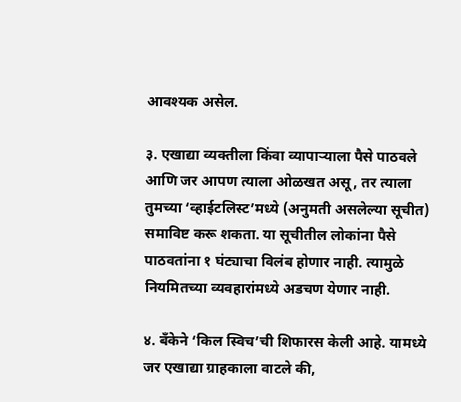आवश्यक असेल.

३. एखाद्या व्यक्तीला किंवा व्यापार्‍याला पैसे पाठवले आणि जर आपण त्याला ओळखत असू, तर त्याला तुमच्या ‘व्हाईटलिस्ट’मध्ये (अनुमती असलेल्या सूचीत) समाविष्ट करू शकता. या सूचीतील लोकांना पैसे पाठवतांना १ घंट्याचा विलंब होणार नाही. त्यामुळे नियमितच्या व्यवहारांमध्ये अडचण येणार नाही.

४. बँकेने ‘किल स्विच’ची शिफारस केली आहे. यामध्ये जर एखाद्या ग्राहकाला वाटले की,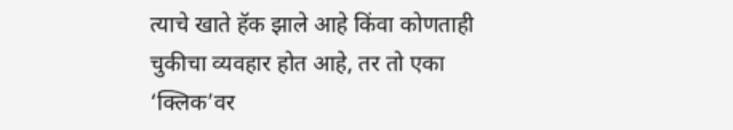त्याचे खाते हॅक झाले आहे किंवा कोणताही चुकीचा व्यवहार होत आहे, तर तो एका ‘क्लिक’वर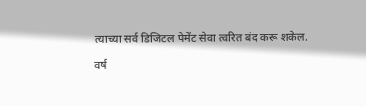त्याच्या सर्व डिजिटल पेमेंट सेवा त्वरित बंद करू शकेल.

वर्ष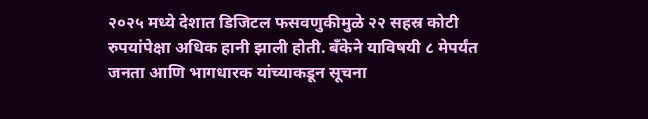२०२५ मध्ये देशात डिजिटल फसवणुकीमुळे २२ सहस्र कोटी रुपयांपेक्षा अधिक हानी झाली होती. बँकेने याविषयी ८ मेपर्यंत जनता आणि भागधारक यांच्याकडून सूचना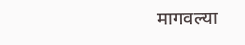मागवल्या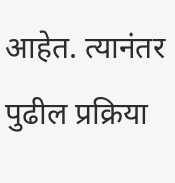आहेत. त्यानंतर पुढील प्रक्रिया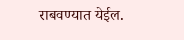राबवण्यात येईल.